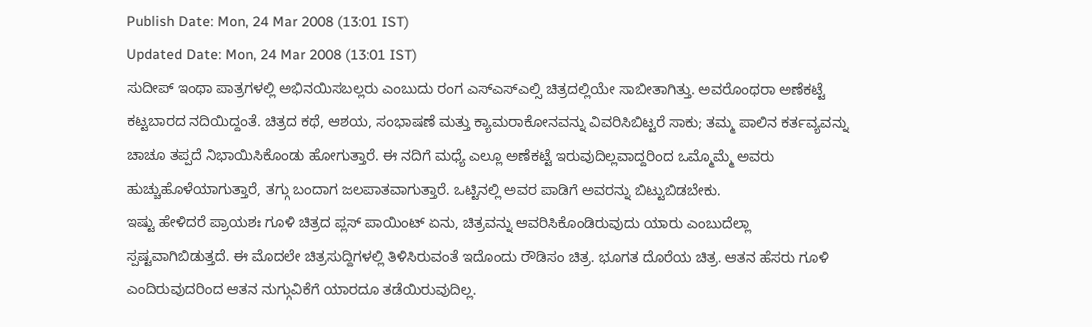Publish Date: Mon, 24 Mar 2008 (13:01 IST)
Updated Date: Mon, 24 Mar 2008 (13:01 IST)
ಸುದೀಪ್ ಇಂಥಾ ಪಾತ್ರಗಳಲ್ಲಿ ಅಭಿನಯಿಸಬಲ್ಲರು ಎಂಬುದು ರಂಗ ಎಸ್ಎಸ್ಎಲ್ಸಿ ಚಿತ್ರದಲ್ಲಿಯೇ ಸಾಬೀತಾಗಿತ್ತು. ಅವರೊಂಥರಾ ಅಣೆಕಟ್ಟೆ ಕಟ್ಟಬಾರದ ನದಿಯಿದ್ದಂತೆ. ಚಿತ್ರದ ಕಥೆ, ಆಶಯ, ಸಂಭಾಷಣೆ ಮತ್ತು ಕ್ಯಾಮರಾಕೋನವನ್ನು ವಿವರಿಸಿಬಿಟ್ಟರೆ ಸಾಕು; ತಮ್ಮ ಪಾಲಿನ ಕರ್ತವ್ಯವನ್ನು ಚಾಚೂ ತಪ್ಪದೆ ನಿಭಾಯಿಸಿಕೊಂಡು ಹೋಗುತ್ತಾರೆ. ಈ ನದಿಗೆ ಮಧ್ಯೆ ಎಲ್ಲೂ ಅಣೆಕಟ್ಟೆ ಇರುವುದಿಲ್ಲವಾದ್ದರಿಂದ ಒಮ್ಮೊಮ್ಮೆ ಅವರು ಹುಚ್ಚುಹೊಳೆಯಾಗುತ್ತಾರೆ, ತಗ್ಗು ಬಂದಾಗ ಜಲಪಾತವಾಗುತ್ತಾರೆ. ಒಟ್ಟಿನಲ್ಲಿ ಅವರ ಪಾಡಿಗೆ ಅವರನ್ನು ಬಿಟ್ಟುಬಿಡಬೇಕು.
ಇಷ್ಟು ಹೇಳಿದರೆ ಪ್ರಾಯಶಃ ಗೂಳಿ ಚಿತ್ರದ ಪ್ಲಸ್ ಪಾಯಿಂಟ್ ಏನು, ಚಿತ್ರವನ್ನು ಆವರಿಸಿಕೊಂಡಿರುವುದು ಯಾರು ಎಂಬುದೆಲ್ಲಾ ಸ್ಪಷ್ಟವಾಗಿಬಿಡುತ್ತದೆ. ಈ ಮೊದಲೇ ಚಿತ್ರಸುದ್ದಿಗಳಲ್ಲಿ ತಿಳಿಸಿರುವಂತೆ ಇದೊಂದು ರೌಡಿಸಂ ಚಿತ್ರ. ಭೂಗತ ದೊರೆಯ ಚಿತ್ರ. ಆತನ ಹೆಸರು ಗೂಳಿ ಎಂದಿರುವುದರಿಂದ ಆತನ ನುಗ್ಗುವಿಕೆಗೆ ಯಾರದೂ ತಡೆಯಿರುವುದಿಲ್ಲ.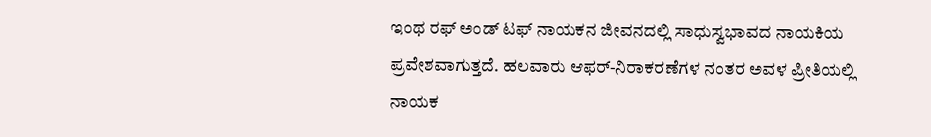ಇಂಥ ರಫ್ ಅಂಡ್ ಟಫ್ ನಾಯಕನ ಜೀವನದಲ್ಲಿ ಸಾಧುಸ್ವಭಾವದ ನಾಯಕಿಯ ಪ್ರವೇಶವಾಗುತ್ತದೆ. ಹಲವಾರು ಆಫರ್-ನಿರಾಕರಣೆಗಳ ನಂತರ ಅವಳ ಪ್ರೀತಿಯಲ್ಲಿ ನಾಯಕ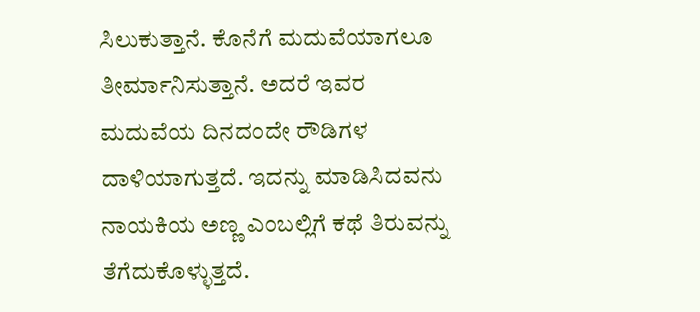ಸಿಲುಕುತ್ತಾನೆ. ಕೊನೆಗೆ ಮದುವೆಯಾಗಲೂ ತೀರ್ಮಾನಿಸುತ್ತಾನೆ. ಅದರೆ ಇವರ ಮದುವೆಯ ದಿನದಂದೇ ರೌಡಿಗಳ ದಾಳಿಯಾಗುತ್ತದೆ. ಇದನ್ನು ಮಾಡಿಸಿದವನು ನಾಯಕಿಯ ಅಣ್ಣ ಎಂಬಲ್ಲಿಗೆ ಕಥೆ ತಿರುವನ್ನು ತೆಗೆದುಕೊಳ್ಳುತ್ತದೆ.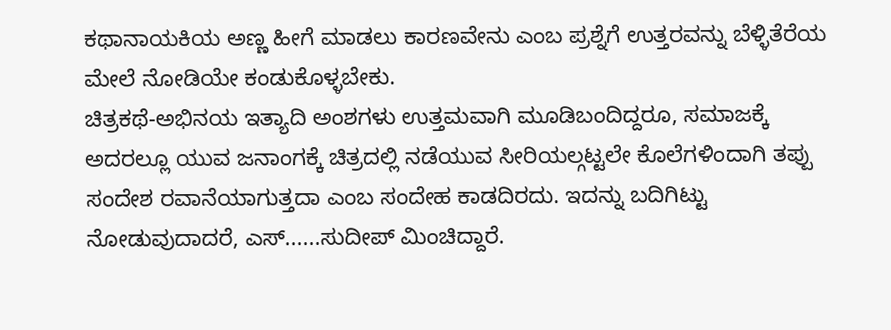ಕಥಾನಾಯಕಿಯ ಅಣ್ಣ ಹೀಗೆ ಮಾಡಲು ಕಾರಣವೇನು ಎಂಬ ಪ್ರಶ್ನೆಗೆ ಉತ್ತರವನ್ನು ಬೆಳ್ಳಿತೆರೆಯ ಮೇಲೆ ನೋಡಿಯೇ ಕಂಡುಕೊಳ್ಳಬೇಕು.
ಚಿತ್ರಕಥೆ-ಅಭಿನಯ ಇತ್ಯಾದಿ ಅಂಶಗಳು ಉತ್ತಮವಾಗಿ ಮೂಡಿಬಂದಿದ್ದರೂ, ಸಮಾಜಕ್ಕೆ ಅದರಲ್ಲೂ ಯುವ ಜನಾಂಗಕ್ಕೆ ಚಿತ್ರದಲ್ಲಿ ನಡೆಯುವ ಸೀರಿಯಲ್ಗಟ್ಟಲೇ ಕೊಲೆಗಳಿಂದಾಗಿ ತಪ್ಪು ಸಂದೇಶ ರವಾನೆಯಾಗುತ್ತದಾ ಎಂಬ ಸಂದೇಹ ಕಾಡದಿರದು. ಇದನ್ನು ಬದಿಗಿಟ್ಟು ನೋಡುವುದಾದರೆ, ಎಸ್......ಸುದೀಪ್ ಮಿಂಚಿದ್ದಾರೆ.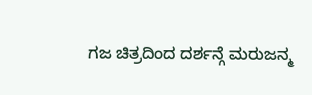ಗಜ ಚಿತ್ರದಿಂದ ದರ್ಶನ್ಗೆ ಮರುಜನ್ಮ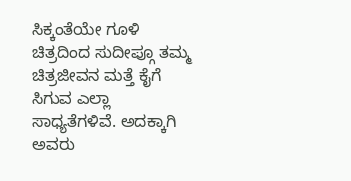ಸಿಕ್ಕಂತೆಯೇ ಗೂಳಿ ಚಿತ್ರದಿಂದ ಸುದೀಪ್ಗೂ ತಮ್ಮ ಚಿತ್ರಜೀವನ ಮತ್ತೆ ಕೈಗೆ ಸಿಗುವ ಎಲ್ಲಾ ಸಾಧ್ಯತೆಗಳಿವೆ. ಅದಕ್ಕಾಗಿ ಅವರು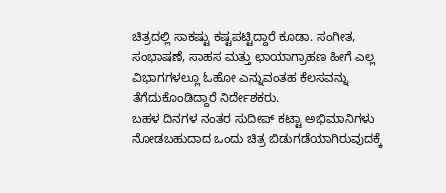ಚಿತ್ರದಲ್ಲಿ ಸಾಕಷ್ಟು ಕಷ್ಟಪಟ್ಟಿದ್ದಾರೆ ಕೂಡಾ. ಸಂಗೀತ, ಸಂಭಾಷಣೆ, ಸಾಹಸ ಮತ್ತು ಛಾಯಾಗ್ರಾಹಣ ಹೀಗೆ ಎಲ್ಲ ವಿಭಾಗಗಳಲ್ಲೂ ಓಹೋ ಎನ್ನುವಂತಹ ಕೆಲಸವನ್ನು ತೆಗೆದುಕೊಂಡಿದ್ದಾರೆ ನಿರ್ದೇಶಕರು.
ಬಹಳ ದಿನಗಳ ನಂತರ ಸುದೀಪ್ ಕಟ್ಟಾ ಅಭಿಮಾನಿಗಳು ನೋಡಬಹುದಾದ ಒಂದು ಚಿತ್ರ ಬಿಡುಗಡೆಯಾಗಿರುವುದಕ್ಕೆ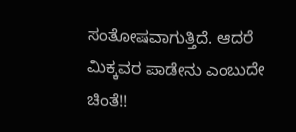ಸಂತೋಷವಾಗುತ್ತಿದೆ. ಆದರೆ ಮಿಕ್ಕವರ ಪಾಡೇನು ಎಂಬುದೇ ಚಿಂತೆ!!